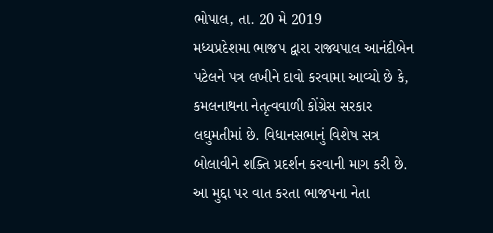ભોપાલ, તા. 20 મે 2019
મધ્યપ્રદેશમા ભાજપ દ્વારા રાજ્યપાલ આનંદીબેન પટેલને પત્ર લખીને દાવો કરવામા આવ્યો છે કે, કમલનાથના નેતૃત્વવાળી કોંગ્રેસ સરકાર લઘુમતીમાં છે. વિધાનસભાનું વિશેષ સત્ર બોલાવીને શક્તિ પ્રદર્શન કરવાની માગ કરી છે.
આ મુદ્દા પર વાત કરતા ભાજપના નેતા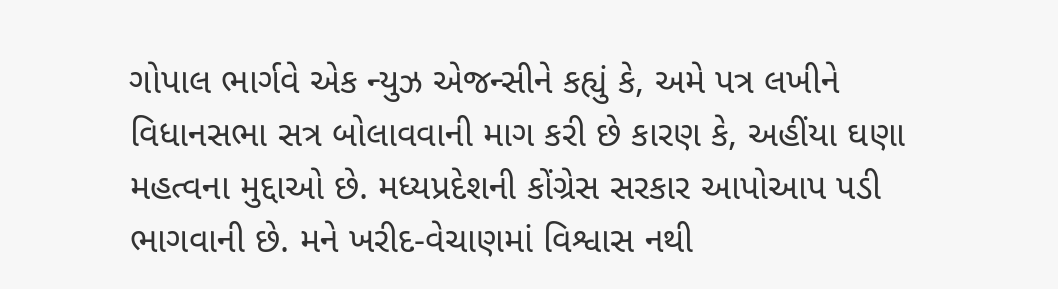ગોપાલ ભાર્ગવે એક ન્યુઝ એજન્સીને કહ્યું કે, અમે પત્ર લખીને વિધાનસભા સત્ર બોલાવવાની માગ કરી છે કારણ કે, અહીંયા ઘણા મહત્વના મુદ્દાઓ છે. મધ્યપ્રદેશની કોંગ્રેસ સરકાર આપોઆપ પડી ભાગવાની છે. મને ખરીદ-વેચાણમાં વિશ્વાસ નથી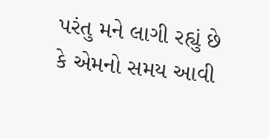પરંતુ મને લાગી રહ્યું છે કે એમનો સમય આવી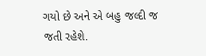ગયો છે અને એ બહુ જલ્દી જ જતી રહેશે.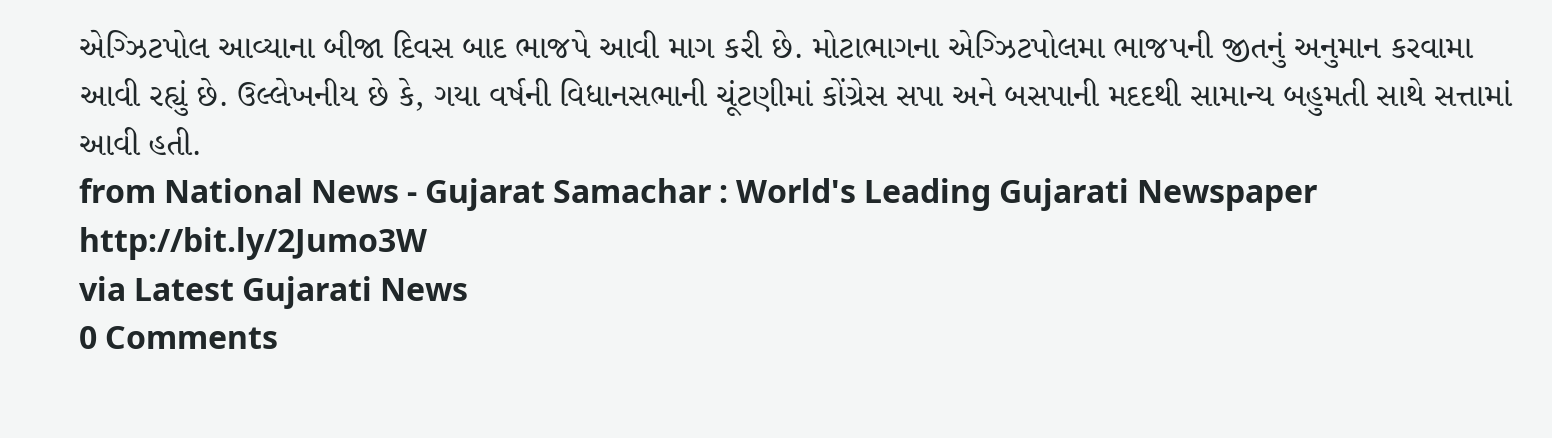એગ્ઝિટપોલ આવ્યાના બીજા દિવસ બાદ ભાજપે આવી માગ કરી છે. મોટાભાગના એગ્ઝિટપોલમા ભાજપની જીતનું અનુમાન કરવામા આવી રહ્યું છે. ઉલ્લેખનીય છે કે, ગયા વર્ષની વિધાનસભાની ચૂંટણીમાં કોંગ્રેસ સપા અને બસપાની મદદથી સામાન્ય બહુમતી સાથે સત્તામાં આવી હતી.
from National News - Gujarat Samachar : World's Leading Gujarati Newspaper http://bit.ly/2Jumo3W
via Latest Gujarati News
0 Comments